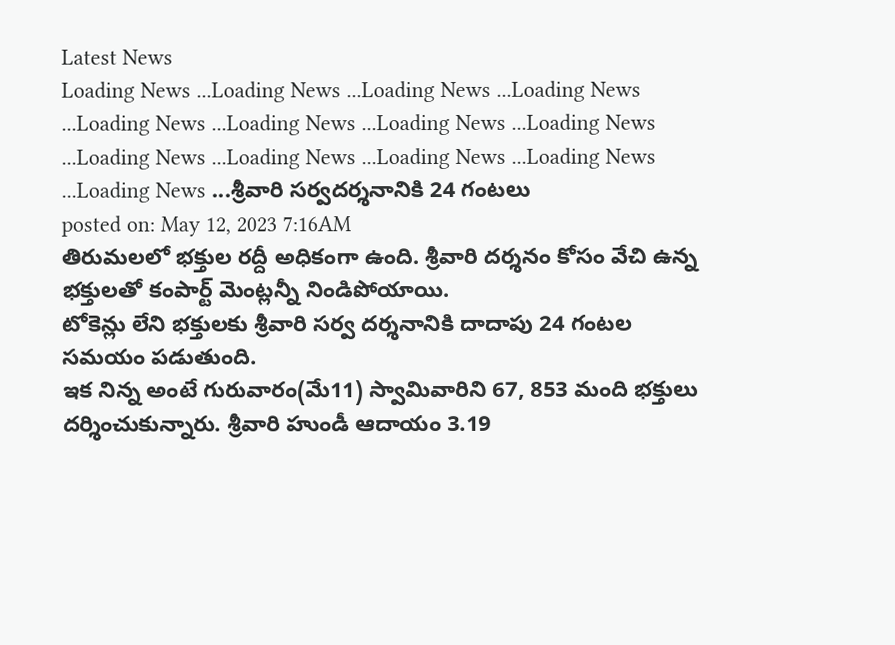Latest News
Loading News ...Loading News ...Loading News ...Loading News ...Loading News ...Loading News ...Loading News ...Loading News ...Loading News ...Loading News ...Loading News ...Loading News ...Loading News ...శ్రీవారి సర్వదర్శనానికి 24 గంటలు
posted on: May 12, 2023 7:16AM
తిరుమలలో భక్తుల రద్దీ అధికంగా ఉంది. శ్రీవారి దర్శనం కోసం వేచి ఉన్న భక్తులతో కంపార్ట్ మెంట్లన్నీ నిండిపోయాయి.
టోకెన్లు లేని భక్తులకు శ్రీవారి సర్వ దర్శనానికి దాదాపు 24 గంటల సమయం పడుతుంది.
ఇక నిన్న అంటే గురువారం(మే11) స్వామివారిని 67, 853 మంది భక్తులు దర్శించుకున్నారు. శ్రీవారి హుండీ ఆదాయం 3.19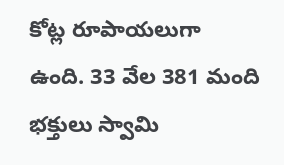కోట్ల రూపాయలుగా ఉంది. 33 వేల 381 మంది భక్తులు స్వామి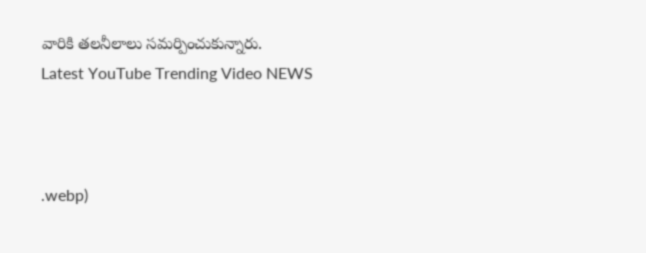వారికి తలనీలాలు సమర్పించుకున్నారు.
Latest YouTube Trending Video NEWS



.webp)